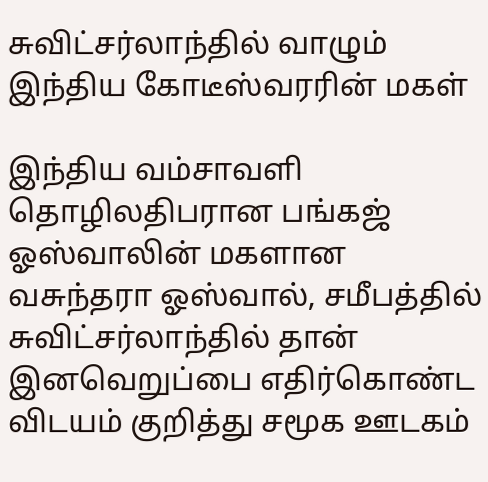சுவிட்சர்லாந்தில் வாழும் இந்திய கோடீஸ்வரரின் மகள்

இந்திய வம்சாவளி தொழிலதிபரான பங்கஜ் ஓஸ்வாலின் மகளான வசுந்தரா ஓஸ்வால், சமீபத்தில் சுவிட்சர்லாந்தில் தான் இனவெறுப்பை எதிர்கொண்ட விடயம் குறித்து சமூக ஊடகம்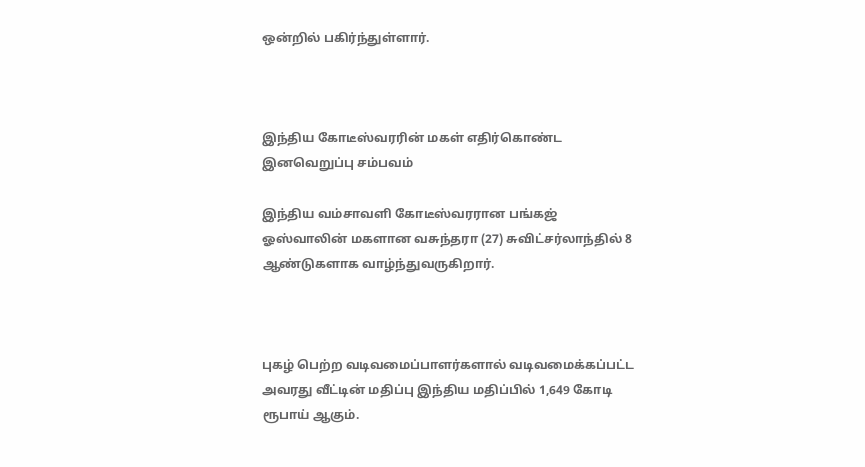ஒன்றில் பகிர்ந்துள்ளார்.



இந்திய கோடீஸ்வரரின் மகள் எதிர்கொண்ட இனவெறுப்பு சம்பவம்

இந்திய வம்சாவளி கோடீஸ்வரரான பங்கஜ் ஓஸ்வாலின் மகளான வசுந்தரா (27) சுவிட்சர்லாந்தில் 8 ஆண்டுகளாக வாழ்ந்துவருகிறார்.



புகழ் பெற்ற வடிவமைப்பாளர்களால் வடிவமைக்கப்பட்ட அவரது வீட்டின் மதிப்பு இந்திய மதிப்பில் 1,649 கோடி ரூபாய் ஆகும்.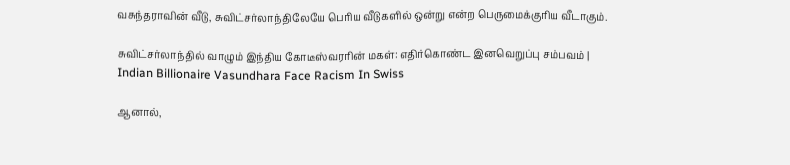வசுந்தராவின் வீடு, சுவிட்சர்லாந்திலேயே பெரிய வீடுகளில் ஒன்று என்ற பெருமைக்குரிய வீடாகும்.

சுவிட்சர்லாந்தில் வாழும் இந்திய கோடீஸ்வரரின் மகள்: எதிர்கொண்ட இனவெறுப்பு சம்பவம் | Indian Billionaire Vasundhara Face Racism In Swiss

ஆனால்,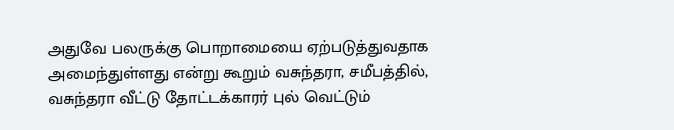அதுவே பலருக்கு பொறாமையை ஏற்படுத்துவதாக அமைந்துள்ளது என்று கூறும் வசுந்தரா, சமீபத்தில், வசுந்தரா வீட்டு தோட்டக்காரர் புல் வெட்டும்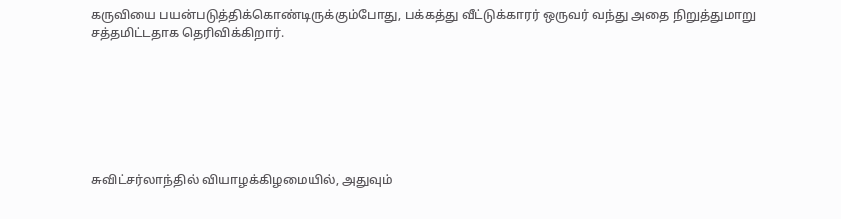கருவியை பயன்படுத்திக்கொண்டிருக்கும்போது, பக்கத்து வீட்டுக்காரர் ஒருவர் வந்து அதை நிறுத்துமாறு சத்தமிட்டதாக தெரிவிக்கிறார்.







சுவிட்சர்லாந்தில் வியாழக்கிழமையில், அதுவும்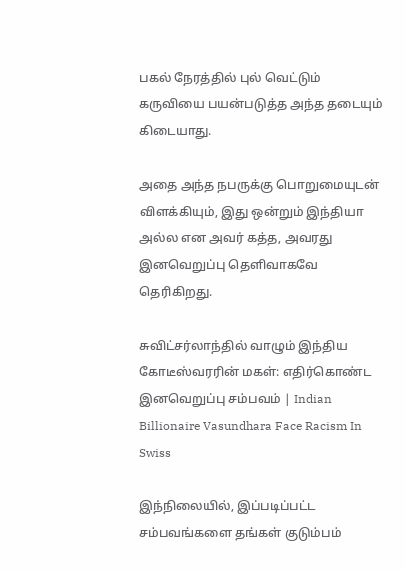பகல் நேரத்தில் புல் வெட்டும் கருவியை பயன்படுத்த அந்த தடையும் கிடையாது.

அதை அந்த நபருக்கு பொறுமையுடன் விளக்கியும், இது ஒன்றும் இந்தியா அல்ல என அவர் கத்த, அவரது இனவெறுப்பு தெளிவாகவே தெரிகிறது.

சுவிட்சர்லாந்தில் வாழும் இந்திய கோடீஸ்வரரின் மகள்: எதிர்கொண்ட இனவெறுப்பு சம்பவம் | Indian Billionaire Vasundhara Face Racism In Swiss

இந்நிலையில், இப்படிப்பட்ட சம்பவங்களை தங்கள் குடும்பம்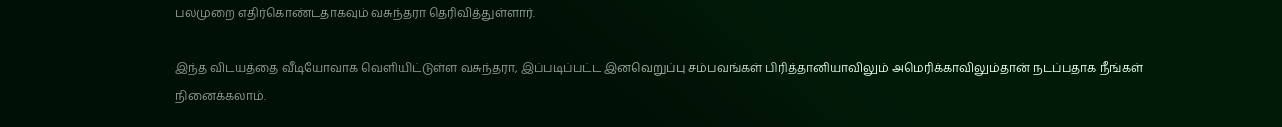பலமுறை எதிர்கொண்டதாகவும் வசுந்தரா தெரிவித்துள்ளார்.

இந்த விடயத்தை வீடியோவாக வெளியிட்டுள்ள வசுந்தரா, இப்படிப்பட்ட இனவெறுப்பு சம்பவங்கள் பிரித்தானியாவிலும் அமெரிக்காவிலும்தான் நடப்பதாக நீங்கள் நினைக்கலாம்.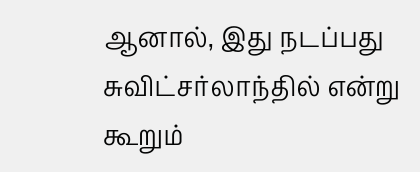ஆனால், இது நடப்பது சுவிட்சர்லாந்தில் என்று கூறும்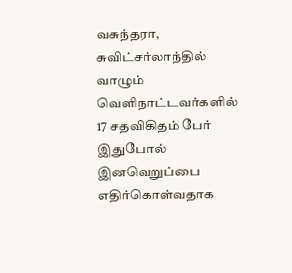வசுந்தரா, சுவிட்சர்லாந்தில் வாழும் வெளிநாட்டவர்களில் 17 சதவிகிதம் பேர் இதுபோல் இனவெறுப்பை எதிர்கொள்வதாக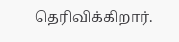தெரிவிக்கிறார்.